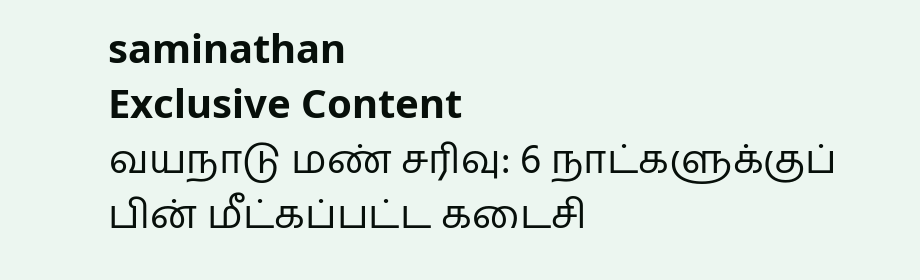saminathan
Exclusive Content
வயநாடு மண் சரிவு: 6 நாட்களுக்குப் பின் மீட்கப்பட்ட கடைசி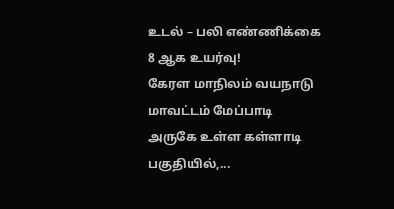உடல் – பலி எண்ணிக்கை 8 ஆக உயர்வு!
கேரள மாநிலம் வயநாடு மாவட்டம் மேப்பாடி அருகே உள்ள கள்ளாடி பகுதியில்,...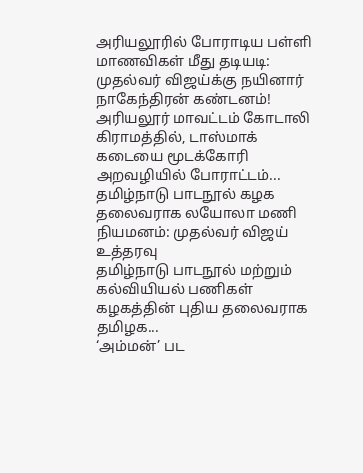அரியலூரில் போராடிய பள்ளி மாணவிகள் மீது தடியடி: முதல்வர் விஜய்க்கு நயினார் நாகேந்திரன் கண்டனம்!
அரியலூர் மாவட்டம் கோடாலி கிராமத்தில், டாஸ்மாக் கடையை மூடக்கோரி அறவழியில் போராட்டம்...
தமிழ்நாடு பாடநூல் கழக தலைவராக லயோலா மணி நியமனம்: முதல்வர் விஜய் உத்தரவு
தமிழ்நாடு பாடநூல் மற்றும் கல்வியியல் பணிகள் கழகத்தின் புதிய தலைவராக தமிழக...
‘அம்மன்’ பட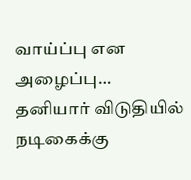வாய்ப்பு என அழைப்பு… தனியார் விடுதியில் நடிகைக்கு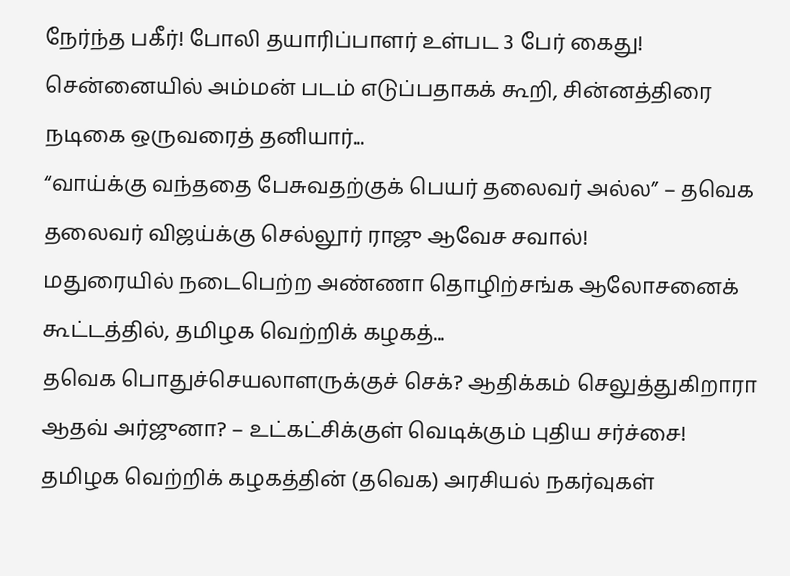நேர்ந்த பகீர்! போலி தயாரிப்பாளர் உள்பட 3 பேர் கைது!
சென்னையில் அம்மன் படம் எடுப்பதாகக் கூறி, சின்னத்திரை நடிகை ஒருவரைத் தனியார்...
“வாய்க்கு வந்ததை பேசுவதற்குக் பெயர் தலைவர் அல்ல” – தவெக தலைவர் விஜய்க்கு செல்லூர் ராஜு ஆவேச சவால்!
மதுரையில் நடைபெற்ற அண்ணா தொழிற்சங்க ஆலோசனைக் கூட்டத்தில், தமிழக வெற்றிக் கழகத்...
தவெக பொதுச்செயலாளருக்குச் செக்? ஆதிக்கம் செலுத்துகிறாரா ஆதவ் அர்ஜுனா? – உட்கட்சிக்குள் வெடிக்கும் புதிய சர்ச்சை!
தமிழக வெற்றிக் கழகத்தின் (தவெக) அரசியல் நகர்வுகள்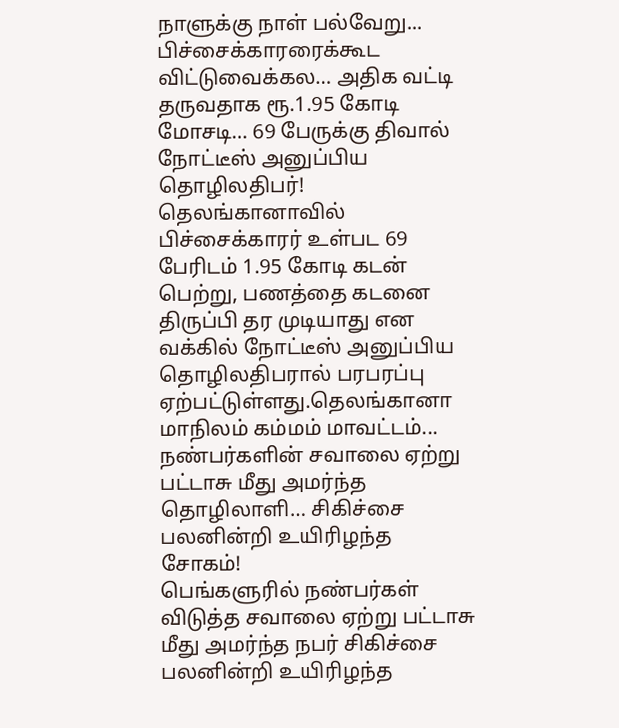நாளுக்கு நாள் பல்வேறு...
பிச்சைக்காரரைக்கூட விட்டுவைக்கல… அதிக வட்டி தருவதாக ரூ.1.95 கோடி மோசடி… 69 பேருக்கு திவால் நோட்டீஸ் அனுப்பிய தொழிலதிபர்!
தெலங்கானாவில் பிச்சைக்காரர் உள்பட 69 பேரிடம் 1.95 கோடி கடன் பெற்று, பணத்தை கடனை திருப்பி தர முடியாது என வக்கில் நோட்டீஸ் அனுப்பிய தொழிலதிபரால் பரபரப்பு ஏற்பட்டுள்ளது.தெலங்கானா மாநிலம் கம்மம் மாவட்டம்...
நண்பர்களின் சவாலை ஏற்று பட்டாசு மீது அமர்ந்த தொழிலாளி… சிகிச்சை பலனின்றி உயிரிழந்த சோகம்!
பெங்களுரில் நண்பர்கள் விடுத்த சவாலை ஏற்று பட்டாசு மீது அமர்ந்த நபர் சிகிச்சை பலனின்றி உயிரிழந்த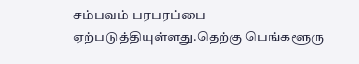சம்பவம் பரபரப்பை ஏற்படுத்தியுள்ளது.தெற்கு பெங்களூரு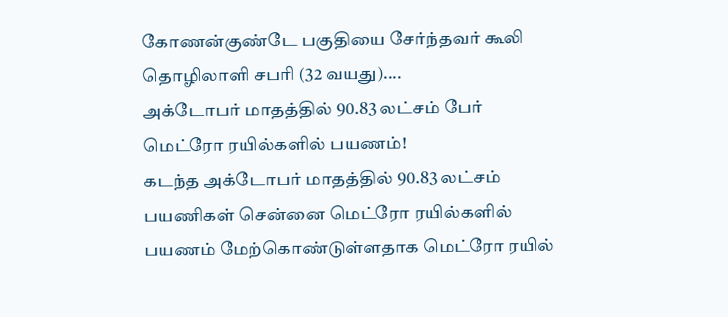கோணன்குண்டே பகுதியை சேர்ந்தவர் கூலி தொழிலாளி சபரி (32 வயது)....
அக்டோபர் மாதத்தில் 90.83 லட்சம் பேர் மெட்ரோ ரயில்களில் பயணம்!
கடந்த அக்டோபர் மாதத்தில் 90.83 லட்சம் பயணிகள் சென்னை மெட்ரோ ரயில்களில் பயணம் மேற்கொண்டுள்ளதாக மெட்ரோ ரயில்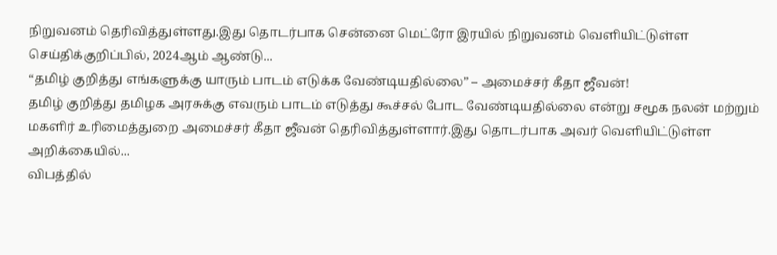நிறுவனம் தெரிவித்துள்ளது.இது தொடர்பாக சென்னை மெட்ரோ இரயில் நிறுவனம் வெளியிட்டுள்ள செய்திக்குறிப்பில், 2024ஆம் ஆண்டு...
“தமிழ் குறித்து எங்களுக்கு யாரும் பாடம் எடுக்க வேண்டியதில்லை” – அமைச்சர் கீதா ஜீவன்!
தமிழ் குறித்து தமிழக அரசுக்கு எவரும் பாடம் எடுத்து கூச்சல் போட வேண்டியதில்லை என்று சமூக நலன் மற்றும் மகளிர் உரிமைத்துறை அமைச்சர் கீதா ஜீவன் தெரிவித்துள்ளார்.இது தொடர்பாக அவர் வெளியிட்டுள்ள அறிக்கையில்...
விபத்தில்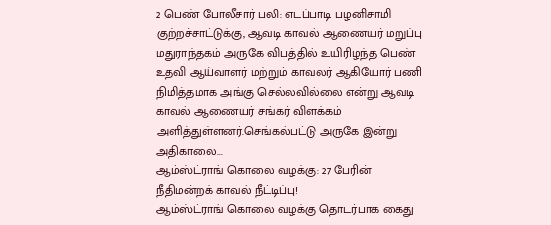2 பெண் போலீசார் பலி: எடப்பாடி பழனிசாமி குற்றச்சாட்டுக்கு, ஆவடி காவல் ஆணையர் மறுப்பு
மதுராந்தகம் அருகே விபத்தில் உயிரிழந்த பெண் உதவி ஆய்வாளர் மற்றும் காவலர் ஆகியோர் பணி நிமித்தமாக அங்கு செல்லவில்லை என்று ஆவடி காவல் ஆணையர் சங்கர் விளக்கம் அளித்துள்ளனர்.செங்கல்பட்டு அருகே இன்று அதிகாலை...
ஆம்ஸ்ட்ராங் கொலை வழக்கு: 27 பேரின் நீதிமன்றக் காவல் நீட்டிப்பு!
ஆம்ஸ்ட்ராங் கொலை வழக்கு தொடர்பாக கைது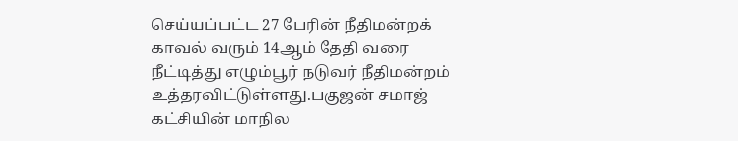செய்யப்பட்ட 27 பேரின் நீதிமன்றக் காவல் வரும் 14ஆம் தேதி வரை நீட்டித்து எழும்பூர் நடுவர் நீதிமன்றம் உத்தரவிட்டுள்ளது.பகுஜன் சமாஜ் கட்சியின் மாநில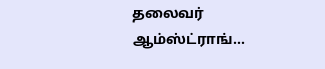தலைவர் ஆம்ஸ்ட்ராங்...